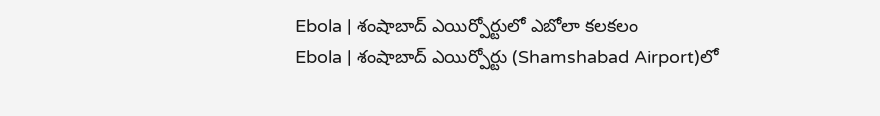Ebola | శంషాబాద్ ఎయిర్పోర్టులో ఎబోలా కలకలం
Ebola | శంషాబాద్ ఎయిర్పోర్టు (Shamshabad Airport)లో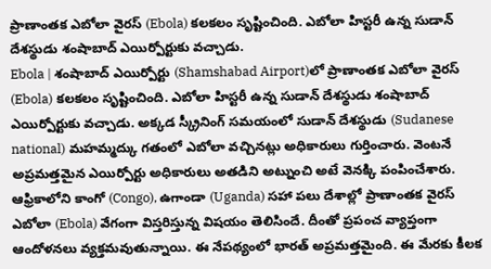ప్రాణాంతక ఎబోలా వైరస్ (Ebola) కలకలం సృష్టించింది. ఎబోలా హిస్టరీ ఉన్న సుడాన్ దేశస్థుడు శంషాబాద్ ఎయిర్పోర్టుకు వచ్చాడు.
Ebola | శంషాబాద్ ఎయిర్పోర్టు (Shamshabad Airport)లో ప్రాణాంతక ఎబోలా వైరస్ (Ebola) కలకలం సృష్టించింది. ఎబోలా హిస్టరీ ఉన్న సుడాన్ దేశస్థుడు శంషాబాద్ ఎయిర్పోర్టుకు వచ్చాడు. అక్కడ స్క్రీనింగ్ సమయంలో సుడాన్ దేశస్థుడు (Sudanese national) మహమ్మద్కు గతంలో ఎబోలా వచ్చినట్లు అధికారులు గుర్తించారు. వెంటనే అప్రమత్తమైన ఎయిర్పోర్టు అధికారులు అతడిని అట్నుంచి అటే వెనక్కి పంపించేశారు.
ఆఫ్రికాలోని కాంగో (Congo), ఉగాండా (Uganda) సహా పలు దేశాల్లో ప్రాణాంతక వైరస్ ఎబోలా (Ebola) వేగంగా విస్తరిస్తున్న విషయం తెలిసిందే. దీంతో ప్రపంచ వ్యాప్తంగా ఆందోళనలు వ్యక్తమవుతున్నాయి. ఈ నేపథ్యంలో భారత్ అప్రమత్తమైంది. ఈ మేరకు కీలక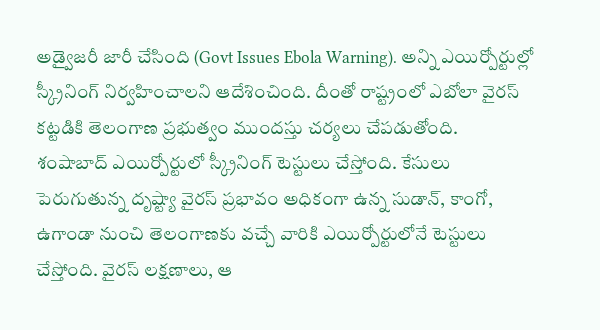అడ్వైజరీ జారీ చేసింది (Govt Issues Ebola Warning). అన్ని ఎయిర్పోర్టుల్లో స్క్రీనింగ్ నిర్వహించాలని ఆదేశించింది. దీంతో రాష్ట్రంలో ఎబోలా వైరస్ కట్టడికి తెలంగాణ ప్రభుత్వం ముందస్తు చర్యలు చేపడుతోంది.
శంషాబాద్ ఎయిర్పోర్టులో స్క్రీనింగ్ టెస్టులు చేస్తోంది. కేసులు పెరుగుతున్న దృష్ట్యా వైరస్ ప్రభావం అధికంగా ఉన్న సుడాన్, కాంగో, ఉగాండా నుంచి తెలంగాణకు వచ్చే వారికి ఎయిర్పోర్టులోనే టెస్టులు చేస్తోంది. వైరస్ లక్షణాలు, ఆ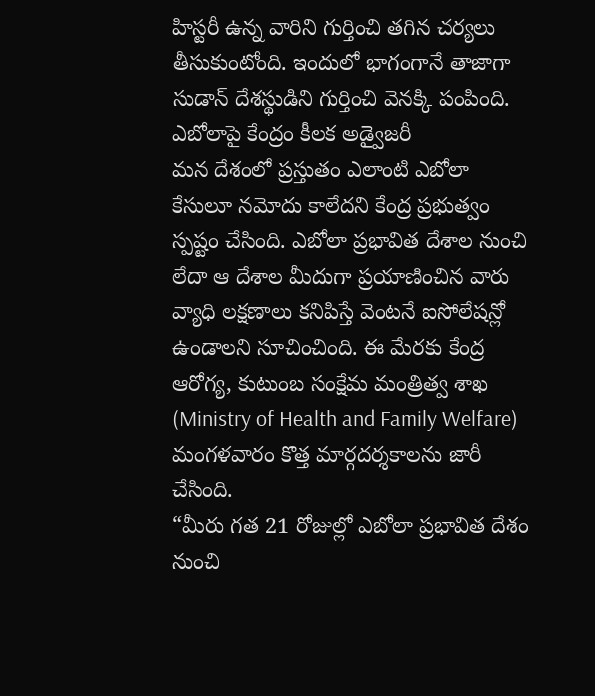హిస్టరీ ఉన్న వారిని గుర్తించి తగిన చర్యలు తీసుకుంటోంది. ఇందులో భాగంగానే తాజాగా సుడాన్ దేశస్థుడిని గుర్తించి వెనక్కి పంపింది.
ఎబోలాపై కేంద్రం కీలక అడ్వైజరీ
మన దేశంలో ప్రస్తుతం ఎలాంటి ఎబోలా కేసులూ నమోదు కాలేదని కేంద్ర ప్రభుత్వం స్పష్టం చేసింది. ఎబోలా ప్రభావిత దేశాల నుంచి లేదా ఆ దేశాల మీదుగా ప్రయాణించిన వారు వ్యాధి లక్షణాలు కనిపిస్తే వెంటనే ఐసోలేషన్లో ఉండాలని సూచించింది. ఈ మేరకు కేంద్ర ఆరోగ్య, కుటుంబ సంక్షేమ మంత్రిత్వ శాఖ (Ministry of Health and Family Welfare) మంగళవారం కొత్త మార్గదర్శకాలను జారీ చేసింది.
“మీరు గత 21 రోజుల్లో ఎబోలా ప్రభావిత దేశం నుంచి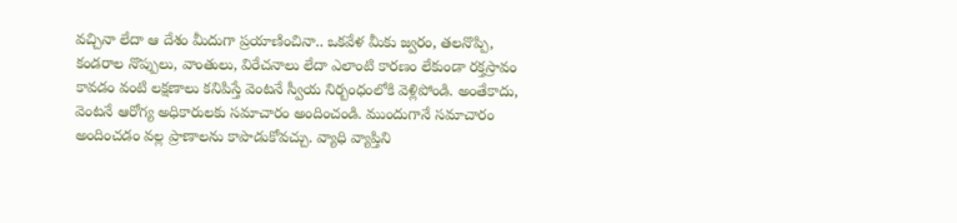వచ్చినా లేదా ఆ దేశం మీదుగా ప్రయాణించినా.. ఒకవేళ మీకు జ్వరం, తలనొప్పి, కండరాల నొప్పులు, వాంతులు, విరేచనాలు లేదా ఎలాంటి కారణం లేకుండా రక్తస్రావం కావడం వంటి లక్షణాలు కనిపిస్తే వెంటనే స్వీయ నిర్బంధంలోకి వెళ్లిపోండి. అంతేకాదు, వెంటనే ఆరోగ్య అధికారులకు సమాచారం అందించండి. ముందుగానే సమాచారం అందించడం వల్ల ప్రాణాలను కాపాడుకోవచ్చు. వ్యాధి వ్యాప్తిని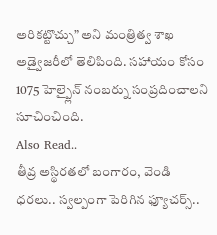అరికట్టొచ్చు” అని మంత్రిత్వ శాఖ అడ్వైజరీలో తెలిపింది. సహాయం కోసం 1075 హెల్ప్లైన్ నంబర్ను సంప్రదించాలని సూచించింది.
Also Read..
తీవ్ర అస్థిరతలో బంగారం, వెండి ధరలు.. స్వల్పంగా పెరిగిన ఫ్యూచర్స్..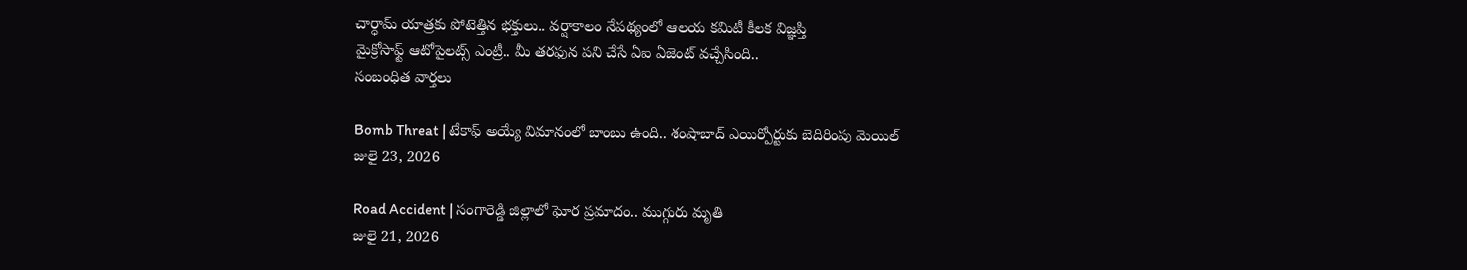చార్ధామ్ యాత్రకు పోటెత్తిన భక్తులు.. వర్షాకాలం నేపథ్యంలో ఆలయ కమిటీ కీలక విజ్ఞప్తి
మైక్రోసాఫ్ట్ ఆటోపైలట్స్ ఎంట్రీ.. మీ తరఫున పని చేసే ఏఐ ఏజెంట్ వచ్చేసింది..
సంబంధిత వార్తలు

Bomb Threat | టేకాఫ్ అయ్యే విమానంలో బాంబు ఉంది.. శంషాబాద్ ఎయిర్పోర్టుకు బెదిరింపు మెయిల్
జులై 23, 2026

Road Accident | సంగారెడ్డి జిల్లాలో ఘోర ప్రమాదం.. ముగ్గురు మృతి
జులై 21, 2026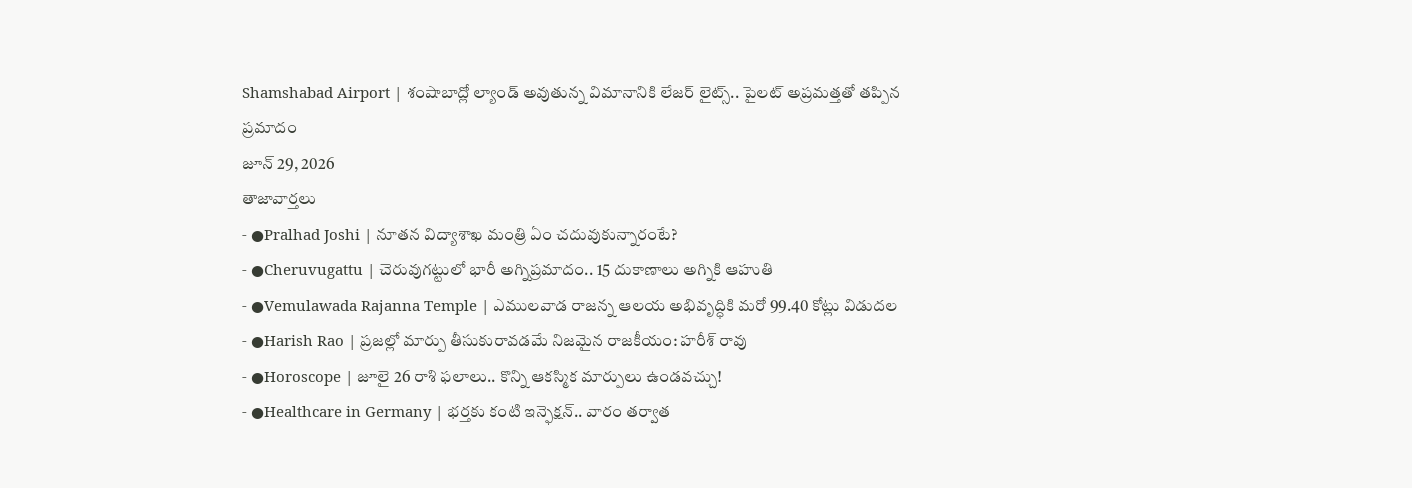Shamshabad Airport | శంషాబాద్లో ల్యాండ్ అవుతున్న విమానానికి లేజర్ లైట్స్.. పైలట్ అప్రమత్తతో తప్పిన ప్రమాదం
జూన్ 29, 2026
తాజావార్తలు
- ●Pralhad Joshi | నూతన విద్యాశాఖ మంత్రి ఏం చదువుకున్నారంటే?
- ●Cheruvugattu | చెరువుగట్టులో భారీ అగ్నిప్రమాదం.. 15 దుకాణాలు అగ్నికి ఆహుతి
- ●Vemulawada Rajanna Temple | ఎములవాడ రాజన్న ఆలయ అభివృద్ధికి మరో 99.40 కోట్లు విడుదల
- ●Harish Rao | ప్రజల్లో మార్పు తీసుకురావడమే నిజమైన రాజకీయం: హరీశ్ రావు
- ●Horoscope | జూలై 26 రాశి ఫలాలు.. కొన్ని ఆకస్మిక మార్పులు ఉండవచ్చు!
- ●Healthcare in Germany | భర్తకు కంటి ఇన్ఫెక్షన్.. వారం తర్వాత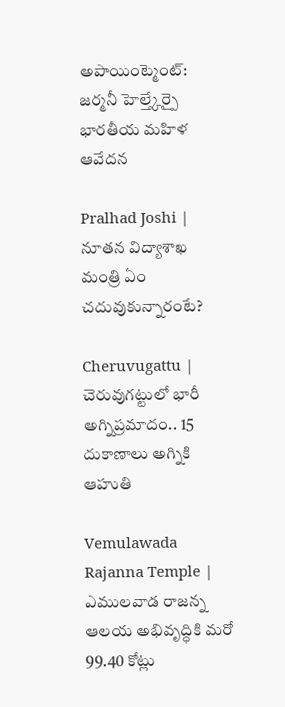అపాయింట్మెంట్: జర్మనీ హెల్త్కేర్పై భారతీయ మహిళ ఆవేదన

Pralhad Joshi | నూతన విద్యాశాఖ మంత్రి ఏం చదువుకున్నారంటే?

Cheruvugattu | చెరువుగట్టులో భారీ అగ్నిప్రమాదం.. 15 దుకాణాలు అగ్నికి ఆహుతి

Vemulawada Rajanna Temple | ఎములవాడ రాజన్న ఆలయ అభివృద్ధికి మరో 99.40 కోట్లు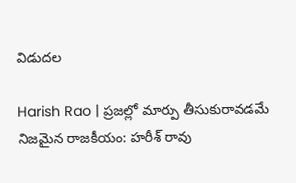విడుదల

Harish Rao | ప్రజల్లో మార్పు తీసుకురావడమే నిజమైన రాజకీయం: హరీశ్ రావు